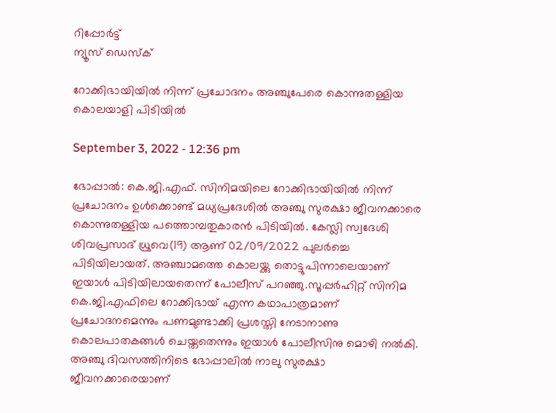റിപ്പോര്‍ട്ട്
ന്യൂസ് ഡെസ്ക്

റോക്കിഭായിയില്‍ നിന്ന് പ്രചോദനം അഞ്ചുപേരെ കൊന്നുതള്ളിയ കൊലയാളി പിടിയില്‍

September 3, 2022 - 12:36 pm

ഭോപ്പാല്‍: കെ.ജി.എഫ്. സിനിമയിലെ റോക്കിഭായിയില്‍ നിന്ന് പ്രചോദനം ഉള്‍ക്കൊണ്ട് മധ്യപ്രദേശില്‍ അഞ്ചു സുരക്ഷാ ജീവനക്കാരെ കൊന്നുതള്ളിയ പത്തൊമ്പതുകാരന്‍ പിടിയില്‍. കേസ്ലി സ്വദേശി ശിവപ്രസാദ് ധ്രുവെ(19) ആണ് 02/09/2022 പുലര്‍ച്ചെ പിടിയിലായത്. അഞ്ചാമത്തെ കൊലയ്ക്കു തൊട്ടുപിന്നാലെയാണ് ഇയാള്‍ പിടിയിലായതെന്ന് പോലീസ് പറഞ്ഞു.സൂപ്പര്‍ഹിറ്റ് സിനിമ കെ.ജി.എഫിലെ റോക്കിഭായ് എന്ന കഥാപാത്രമാണ് പ്രചോദനമെന്നും പണമുണ്ടാക്കി പ്രശസ്തി നേടാനാണു കൊലപാതകങ്ങള്‍ ചെയ്തതെന്നും ഇയാള്‍ പോലീസിനു മൊഴി നല്‍കി. അഞ്ചു ദിവസത്തിനിടെ ഭോപ്പാലില്‍ നാലു സുരക്ഷാ ജീവനക്കാരെയാണ്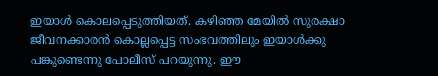ഇയാള്‍ കൊലപ്പെടുത്തിയത്. കഴിഞ്ഞ മേയില്‍ സുരക്ഷാ ജീവനക്കാരന്‍ കൊല്ലപ്പെട്ട സംഭവത്തിലും ഇയാള്‍ക്കു പങ്കുണ്ടെന്നു പോലീസ് പറയുന്നു. ഈ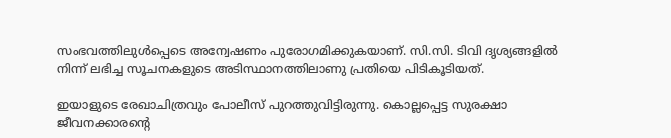സംഭവത്തിലുള്‍പ്പെടെ അന്വേഷണം പുരോഗമിക്കുകയാണ്. സി.സി. ടിവി ദൃശ്യങ്ങളില്‍ നിന്ന് ലഭിച്ച സൂചനകളുടെ അടിസ്ഥാനത്തിലാണു പ്രതിയെ പിടികൂടിയത്.

ഇയാളുടെ രേഖാചിത്രവും പോലീസ് പുറത്തുവിട്ടിരുന്നു. കൊല്ലപ്പെട്ട സുരക്ഷാ ജീവനക്കാരന്റെ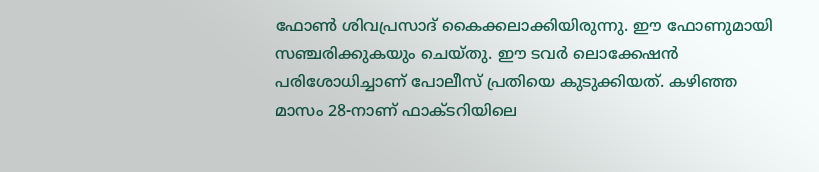ഫോണ്‍ ശിവപ്രസാദ്‌ കൈക്കലാക്കിയിരുന്നു. ഈ ഫോണുമായി സഞ്ചരിക്കുകയും ചെയ്തു. ഈ ടവര്‍ ലൊക്കേഷന്‍ പരിശോധിച്ചാണ് പോലീസ് പ്രതിയെ കുടുക്കിയത്. കഴിഞ്ഞ മാസം 28-നാണ് ഫാക്ടറിയിലെ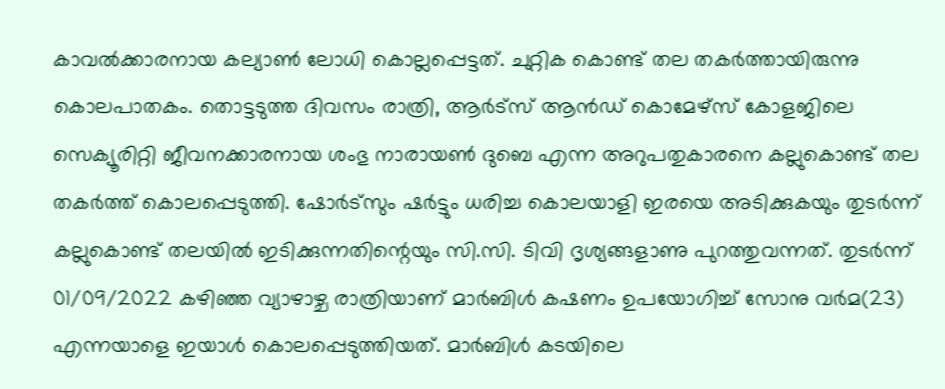കാവല്‍ക്കാരനായ കല്യാണ്‍ ലോധി കൊല്ലപ്പെട്ടത്. ചുറ്റിക കൊണ്ട് തല തകര്‍ത്തായിരുന്നു കൊലപാതകം. തൊട്ടടുത്ത ദിവസം രാത്രി, ആര്‍ട്സ് ആന്‍ഡ് കൊമേഴ്സ് കോളജിലെ സെക്യൂരിറ്റി ജീവനക്കാരനായ ശംഭു നാരായണ്‍ ദുബെ എന്ന അറുപതുകാരനെ കല്ലുകൊണ്ട് തല തകര്‍ത്ത് കൊലപ്പെടുത്തി. ഷോര്‍ട്സും ഷര്‍ട്ടും ധരിച്ച കൊലയാളി ഇരയെ അടിക്കുകയും തുടര്‍ന്ന് കല്ലുകൊണ്ട് തലയില്‍ ഇടിക്കുന്നതിന്റെയും സി.സി. ടിവി ദൃശ്യങ്ങളാണു പുറത്തുവന്നത്. തുടര്‍ന്ന് 01/09/2022 കഴിഞ്ഞ വ്യാഴാഴ്ച രാത്രിയാണ് മാര്‍ബിള്‍ കഷണം ഉപയോഗിച്ച് സോനു വര്‍മ(23) എന്നയാളെ ഇയാള്‍ കൊലപ്പെടുത്തിയത്. മാര്‍ബിള്‍ കടയിലെ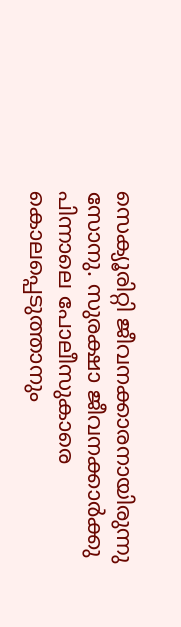സെക്യൂരിറ്റി ജീവനക്കാരനായിരുന്നു സോനു. സുരക്ഷാ ജീവനക്കാര്‍ക്കു പിന്നാലെ പോലീസുകാരെ കൊലപ്പെടുത്താനും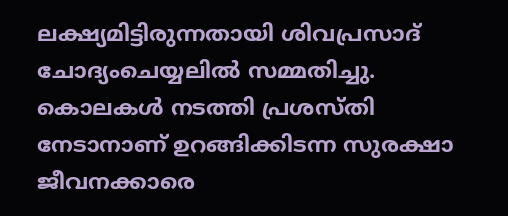ലക്ഷ്യമിട്ടിരുന്നതായി ശിവപ്രസാദ് ചോദ്യംചെയ്യലില്‍ സമ്മതിച്ചു. കൊലകള്‍ നടത്തി പ്രശസ്തി നേടാനാണ് ഉറങ്ങിക്കിടന്ന സുരക്ഷാ ജീവനക്കാരെ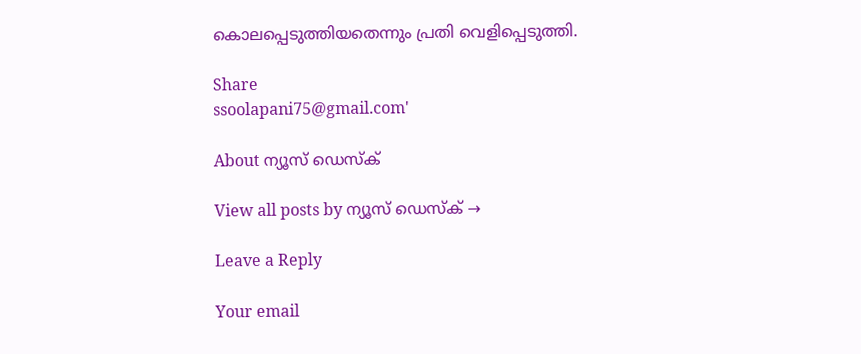കൊലപ്പെടുത്തിയതെന്നും പ്രതി വെളിപ്പെടുത്തി.

Share
ssoolapani75@gmail.com'

About ന്യൂസ് ഡെസ്ക്

View all posts by ന്യൂസ് ഡെസ്ക് →

Leave a Reply

Your email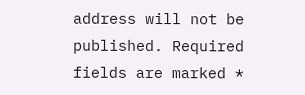address will not be published. Required fields are marked *